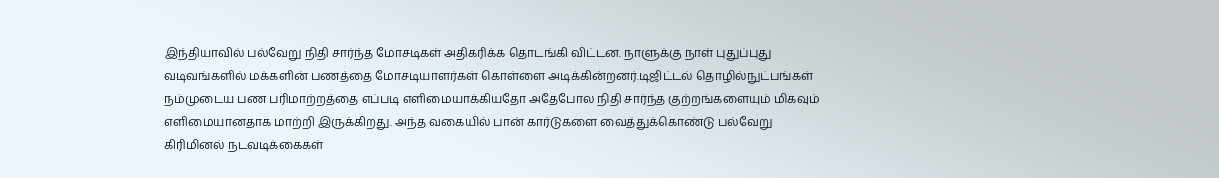இந்தியாவில் பல்வேறு நிதி சார்ந்த மோசடிகள் அதிகரிக்க தொடங்கி விட்டன. நாளுக்கு நாள் புதுப்புது வடிவங்களில் மக்களின் பணத்தை மோசடியாளர்கள் கொள்ளை அடிக்கின்றனர்.டிஜிட்டல் தொழில்நுட்பங்கள் நம்முடைய பண பரிமாற்றத்தை எப்படி எளிமையாக்கியதோ அதேபோல நிதி சார்ந்த குற்றங்களையும் மிகவும் எளிமையானதாக மாற்றி இருக்கிறது. அந்த வகையில் பான் கார்டுகளை வைத்துக்கொண்டு பல்வேறு கிரிமினல் நடவடிக்கைகள்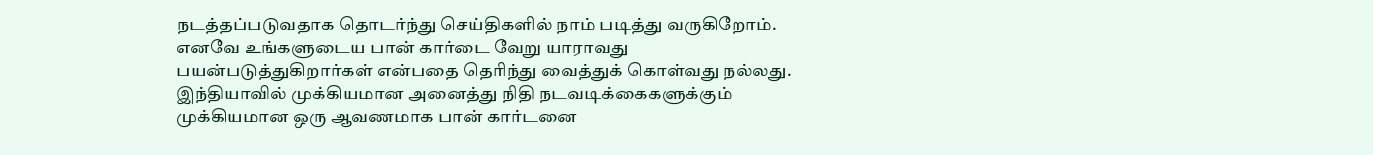நடத்தப்படுவதாக தொடர்ந்து செய்திகளில் நாம் படித்து வருகிறோம்.
எனவே உங்களுடைய பான் கார்டை வேறு யாராவது பயன்படுத்துகிறார்கள் என்பதை தெரிந்து வைத்துக் கொள்வது நல்லது. இந்தியாவில் முக்கியமான அனைத்து நிதி நடவடிக்கைகளுக்கும் முக்கியமான ஒரு ஆவணமாக பான் கார்டனை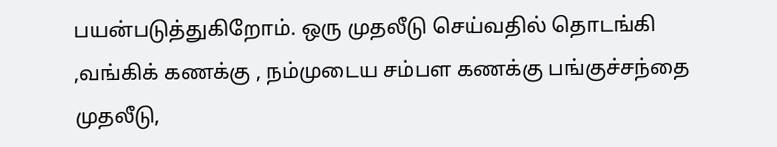பயன்படுத்துகிறோம். ஒரு முதலீடு செய்வதில் தொடங்கி ,வங்கிக் கணக்கு , நம்முடைய சம்பள கணக்கு பங்குச்சந்தை முதலீடு,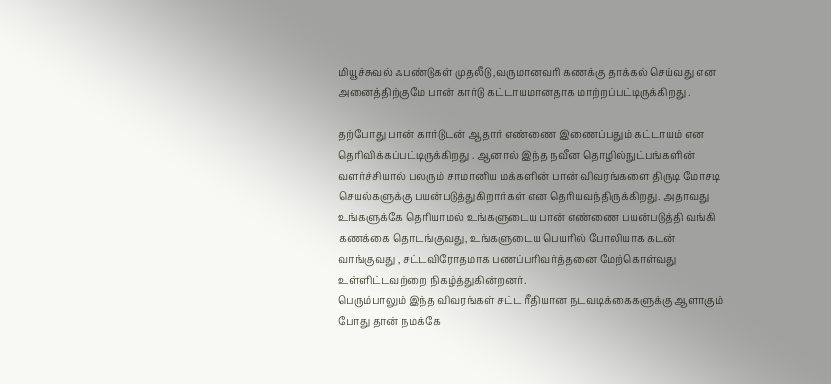மியூச்சுவல் ஃபண்டுகள் முதலீடு ,வருமானவரி கணக்கு தாக்கல் செய்வது என அனைத்திற்குமே பான் கார்டு கட்டாயமானதாக மாற்றப்பட்டிருக்கிறது .

தற்போது பான் கார்டுடன் ஆதார் எண்ணை இணைப்பதும் கட்டாயம் என தெரிவிக்கப்பட்டிருக்கிறது . ஆனால் இந்த நவீன தொழில்நுட்பங்களின் வளர்ச்சியால் பலரும் சாமானிய மக்களின் பான் விவரங்களை திருடி மோசடி செயல்களுக்கு பயன்படுத்துகிறார்கள் என தெரியவந்திருக்கிறது. அதாவது உங்களுக்கே தெரியாமல் உங்களுடைய பான் எண்ணை பயன்படுத்தி வங்கி கணக்கை தொடங்குவது, உங்களுடைய பெயரில் போலியாக கடன் வாங்குவது , சட்டவிரோதமாக பணப்பரிவர்த்தனை மேற்கொள்வது உள்ளிட்டவற்றை நிகழ்த்துகின்றனர்.
பெரும்பாலும் இந்த விவரங்கள் சட்ட ரீதியான நடவடிக்கைகளுக்கு ஆளாகும் போது தான் நமக்கே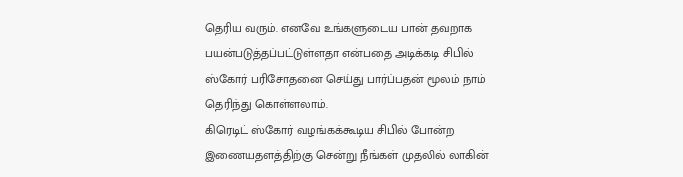தெரிய வரும். எனவே உங்களுடைய பான் தவறாக பயன்படுத்தப்பட்டுள்ளதா என்பதை அடிக்கடி சிபில் ஸ்கோர் பரிசோதனை செய்து பார்ப்பதன் மூலம் நாம் தெரிந்து கொள்ளலாம்.
கிரெடிட் ஸ்கோர் வழங்கக்கூடிய சிபில் போன்ற இணையதளத்திற்கு சென்று நீங்கள் முதலில் லாகின்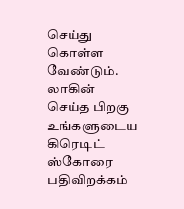செய்து கொள்ள வேண்டும். லாகின் செய்த பிறகு உங்களுடைய கிரெடிட் ஸ்கோரை பதிவிறக்கம்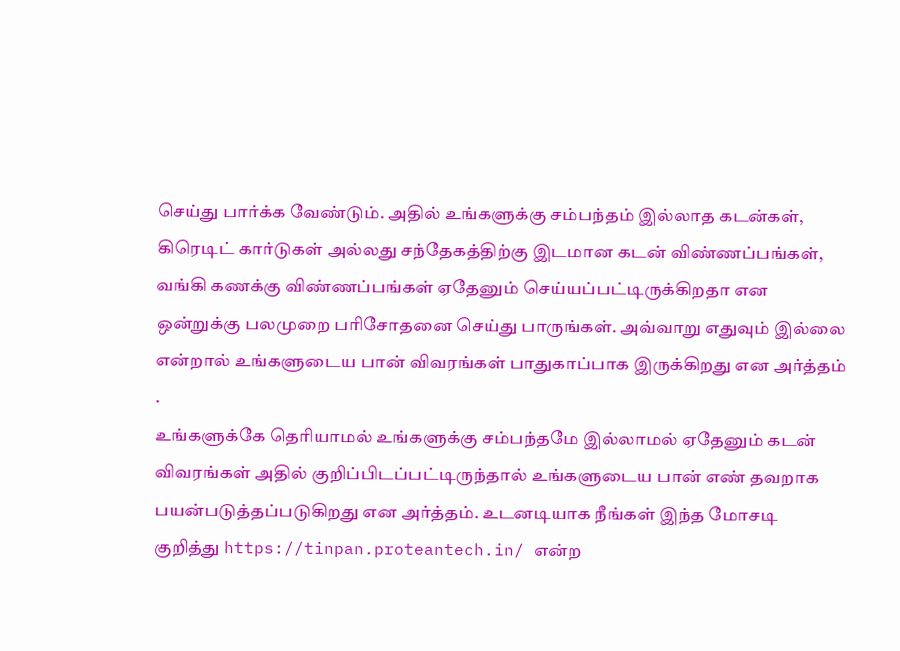செய்து பார்க்க வேண்டும். அதில் உங்களுக்கு சம்பந்தம் இல்லாத கடன்கள், கிரெடிட் கார்டுகள் அல்லது சந்தேகத்திற்கு இடமான கடன் விண்ணப்பங்கள், வங்கி கணக்கு விண்ணப்பங்கள் ஏதேனும் செய்யப்பட்டிருக்கிறதா என ஒன்றுக்கு பலமுறை பரிசோதனை செய்து பாருங்கள். அவ்வாறு எதுவும் இல்லை என்றால் உங்களுடைய பான் விவரங்கள் பாதுகாப்பாக இருக்கிறது என அர்த்தம் .
உங்களுக்கே தெரியாமல் உங்களுக்கு சம்பந்தமே இல்லாமல் ஏதேனும் கடன் விவரங்கள் அதில் குறிப்பிடப்பட்டிருந்தால் உங்களுடைய பான் எண் தவறாக பயன்படுத்தப்படுகிறது என அர்த்தம். உடனடியாக நீங்கள் இந்த மோசடி குறித்து https://tinpan.proteantech.in/ என்ற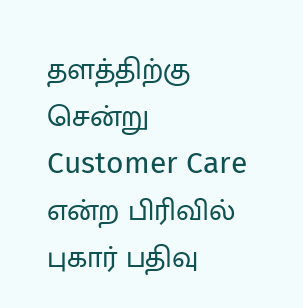தளத்திற்கு சென்று Customer Care என்ற பிரிவில் புகார் பதிவு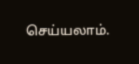செய்யலாம்.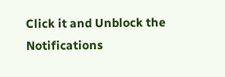Click it and Unblock the Notifications